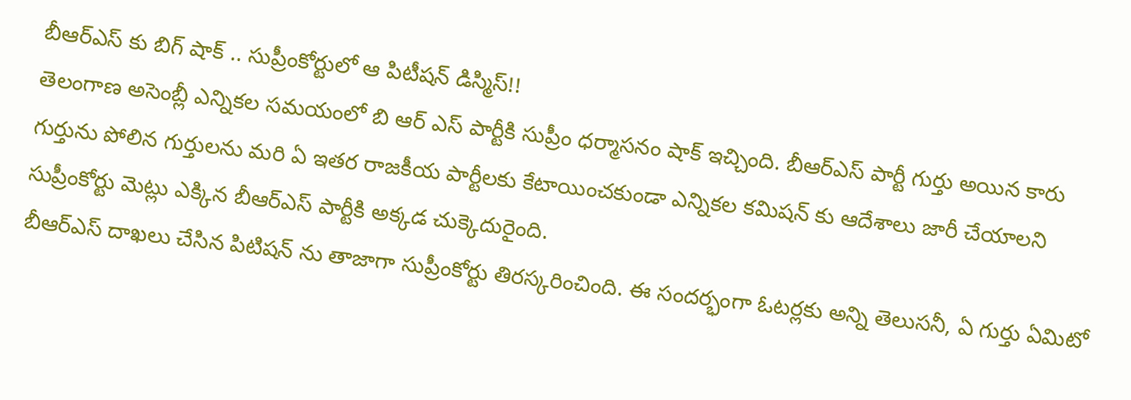బీఆర్ఎస్ కు బిగ్ షాక్ .. సుప్రీంకోర్టులో ఆ పిటీషన్ డిస్మిస్!!
తెలంగాణ అసెంబ్లీ ఎన్నికల సమయంలో బి ఆర్ ఎస్ పార్టీకి సుప్రీం ధర్మాసనం షాక్ ఇచ్చింది. బీఆర్ఎస్ పార్టీ గుర్తు అయిన కారు గుర్తును పోలిన గుర్తులను మరి ఏ ఇతర రాజకీయ పార్టీలకు కేటాయించకుండా ఎన్నికల కమిషన్ కు ఆదేశాలు జారీ చేయాలని సుప్రీంకోర్టు మెట్లు ఎక్కిన బీఆర్ఎస్ పార్టీకి అక్కడ చుక్కెదురైంది.
బీఆర్ఎస్ దాఖలు చేసిన పిటిషన్ ను తాజాగా సుప్రీంకోర్టు తిరస్కరించింది. ఈ సందర్భంగా ఓటర్లకు అన్ని తెలుసనీ, ఏ గుర్తు ఏమిటో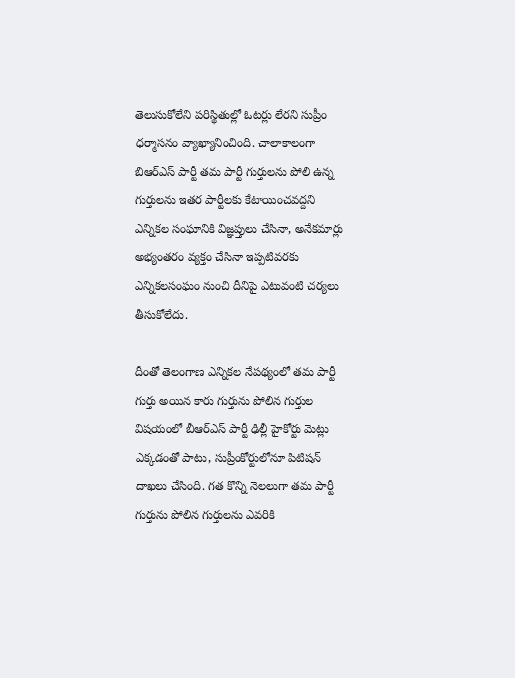తెలుసుకోలేని పరిస్థితుల్లో ఓటర్లు లేరని సుప్రీం ధర్మాసనం వ్యాఖ్యానించింది. చాలాకాలంగా బిఆర్ఎస్ పార్టీ తమ పార్టీ గుర్తులను పోలి ఉన్న గుర్తులను ఇతర పార్టీలకు కేటాయించవద్దని ఎన్నికల సంఘానికి విజ్ఞప్తులు చేసినా, అనేకమార్లు అభ్యంతరం వ్యక్తం చేసినా ఇప్పటివరకు ఎన్నికలసంఘం నుంచి దీనిపై ఎటువంటి చర్యలు తీసుకోలేదు.

దీంతో తెలంగాణ ఎన్నికల నేపథ్యంలో తమ పార్టీ గుర్తు అయిన కారు గుర్తును పోలిన గుర్తుల విషయంలో బీఆర్ఎస్ పార్టీ ఢిల్లీ హైకోర్టు మెట్లు ఎక్కడంతో పాటు, సుప్రీంకోర్టులోనూ పిటిషన్ దాఖలు చేసింది. గత కొన్ని నెలలుగా తమ పార్టీ గుర్తును పోలిన గుర్తులను ఎవరికి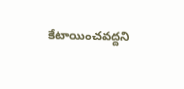కేటాయించవద్దని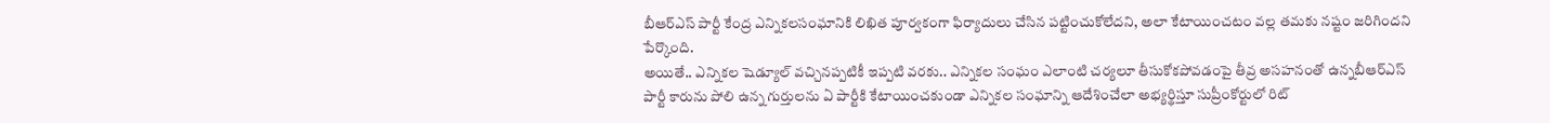బీఆర్ఎస్ పార్టీ కేంద్ర ఎన్నికలసంఘానికి లిఖిత పూర్వకంగా ఫిర్యాదులు చేసిన పట్టించుకోలేదని, అలా కేటాయించటం వల్ల తమకు నష్టం జరిగిందని పేర్కొంది.
అయితే.. ఎన్నికల షెడ్యూల్ వచ్చినప్పటికీ ఇప్పటి వరకు.. ఎన్నికల సంఘం ఎలాంటి చర్యలూ తీసుకోకపోవడంపై తీవ్ర అసహనంతో ఉన్నబీఆర్ఎస్ పార్టీ కారును పోలి ఉన్న గుర్తులను ఏ పార్టీకి కేటాయించకుండా ఎన్నికల సంఘాన్ని ఆదేశించేలా అభ్యర్థిస్తూ సుప్రీంకోర్టులో రిట్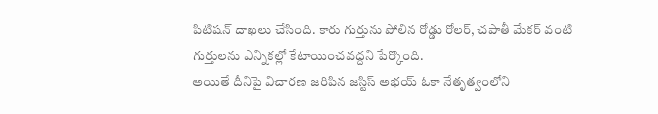పిటిషన్ దాఖలు చేసింది. కారు గుర్తును పోలిన రోడ్డు రోలర్, చపాతీ మేకర్ వంటి గుర్తులను ఎన్నికల్లో కేటాయించవద్దని పేర్కొంది.
అయితే దీనిపై విచారణ జరిపిన జస్టిస్ అభయ్ ఓకా నేతృత్వంలోని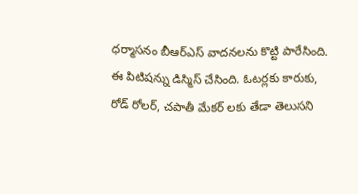ధర్మాసనం బీఆర్ఎస్ వాదనలను కొట్టి పారేసింది. ఈ పిటిషన్ను డిస్మిస్ చేసింది. ఓటర్లకు కారుకు, రోడ్ రోలర్, చపాతీ మేకర్ లకు తేడా తెలుసని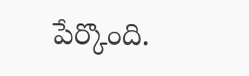పేర్కొంది.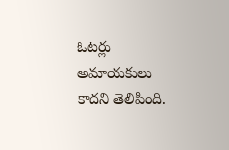ఓటర్లు అమాయకులు కాదని తెలిపింది.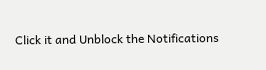Click it and Unblock the Notifications